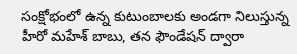సంక్షోభంలో ఉన్న కుటుంబాలకు అండగా నిలుస్తున్న హీరో మహేశ్ బాబు, తన ఫౌండేషన్ ద్వారా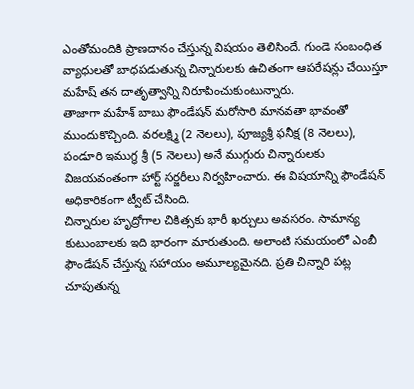ఎంతోమందికి ప్రాణదానం చేస్తున్న విషయం తెలిసిందే. గుండె సంబంధిత వ్యాధులతో బాధపడుతున్న చిన్నారులకు ఉచితంగా ఆపరేషన్లు చేయిస్తూ మహేష్ తన దాతృత్వాన్ని నిరూపించుకుంటున్నారు.
తాజాగా మహేశ్ బాబు ఫౌండేషన్ మరోసారి మానవతా భావంతో ముందుకొచ్చింది. వరలక్ష్మి (2 నెలలు), పూజ్యశ్రీ ఫనీక్ష (8 నెలలు), పండూరి ఇముగ్ధ శ్రీ (5 నెలలు) అనే ముగ్గురు చిన్నారులకు విజయవంతంగా హార్ట్ సర్జరీలు నిర్వహించారు. ఈ విషయాన్ని ఫౌండేషన్ అధికారికంగా ట్వీట్ చేసింది.
చిన్నారుల హృద్రోగాల చికిత్సకు భారీ ఖర్చులు అవసరం. సామాన్య కుటుంబాలకు ఇది భారంగా మారుతుంది. అలాంటి సమయంలో ఎంబీ ఫౌండేషన్ చేస్తున్న సహాయం అమూల్యమైనది. ప్రతి చిన్నారి పట్ల చూపుతున్న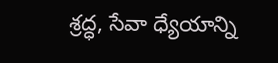శ్రద్ధ, సేవా ధ్యేయాన్ని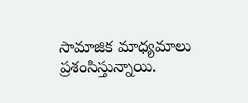సామాజిక మాధ్యమాలు ప్రశంసిస్తున్నాయి.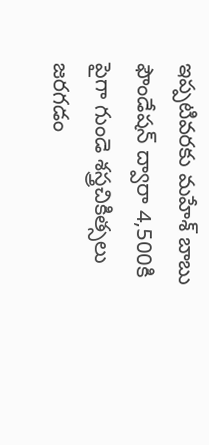ఇప్పటివరకు మహేశ్ బాబు ఫౌండేషన్ ద్వారా 4,500కి పైగా గుండె శస్త్రచికిత్సలు జరగడం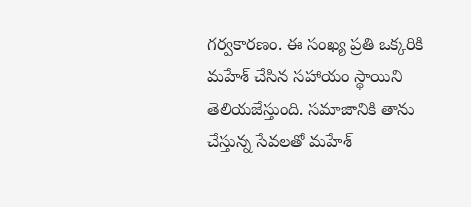గర్వకారణం. ఈ సంఖ్య ప్రతి ఒక్కరికి మహేశ్ చేసిన సహాయం స్థాయిని తెలియజేస్తుంది. సమాజానికి తాను చేస్తున్న సేవలతో మహేశ్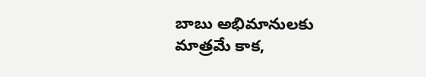బాబు అభిమానులకు మాత్రమే కాక,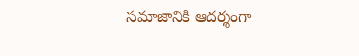సమాజానికి ఆదర్శంగా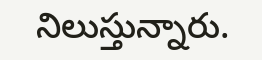నిలుస్తున్నారు.